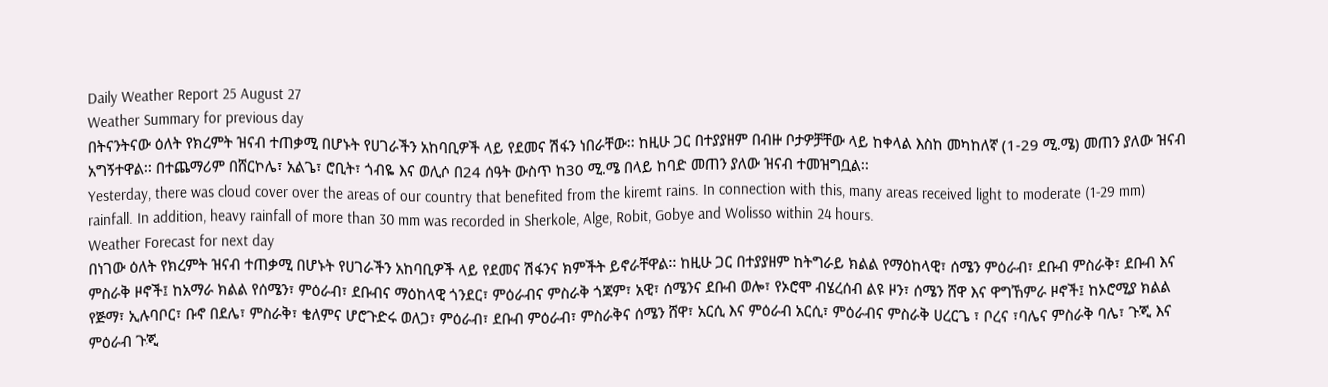Daily Weather Report 25 August 27
Weather Summary for previous day
በትናንትናው ዕለት የክረምት ዝናብ ተጠቃሚ በሆኑት የሀገራችን አከባቢዎች ላይ የደመና ሽፋን ነበራቸው፡፡ ከዚሁ ጋር በተያያዘም በብዙ ቦታዎቻቸው ላይ ከቀላል እስከ መካከለኛ (1-29 ሚ.ሜ) መጠን ያለው ዝናብ አግኝተዋል፡፡ በተጨማሪም በሸርኮሌ፣ አልጌ፣ ሮቢት፣ ጎብዬ እና ወሊሶ በ24 ሰዓት ውስጥ ከ30 ሚ.ሜ በላይ ከባድ መጠን ያለው ዝናብ ተመዝግቧል፡፡
Yesterday, there was cloud cover over the areas of our country that benefited from the kiremt rains. In connection with this, many areas received light to moderate (1-29 mm) rainfall. In addition, heavy rainfall of more than 30 mm was recorded in Sherkole, Alge, Robit, Gobye and Wolisso within 24 hours.
Weather Forecast for next day
በነገው ዕለት የክረምት ዝናብ ተጠቃሚ በሆኑት የሀገራችን አከባቢዎች ላይ የደመና ሽፋንና ክምችት ይኖራቸዋል፡፡ ከዚሁ ጋር በተያያዘም ከትግራይ ክልል የማዕከላዊ፣ ሰሜን ምዕራብ፣ ደቡብ ምስራቅ፣ ደቡብ እና ምስራቅ ዞኖች፤ ከአማራ ክልል የሰሜን፣ ምዕራብ፣ ደቡብና ማዕከላዊ ጎንደር፣ ምዕራብና ምስራቅ ጎጃም፣ አዊ፣ ሰሜንና ደቡብ ወሎ፣ የኦሮሞ ብሄረሰብ ልዩ ዞን፣ ሰሜን ሸዋ እና ዋግኸምራ ዞኖች፤ ከኦሮሚያ ክልል የጅማ፣ ኢሉባቦር፣ ቡኖ በደሌ፣ ምስራቅ፣ ቄለምና ሆሮጉድሩ ወለጋ፣ ምዕራብ፣ ደቡብ ምዕራብ፣ ምስራቅና ሰሜን ሸዋ፣ አርሲ እና ምዕራብ አርሲ፣ ምዕራብና ምስራቅ ሀረርጌ ፣ ቦረና ፣ባሌና ምስራቅ ባሌ፣ ጉጂ እና ምዕራብ ጉጂ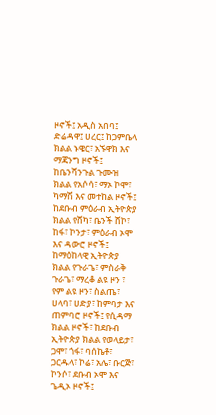ዞኖች፤ አዲስ አበባ፤ ድሬዳዋ፤ ሀረር፤ ከጋምቤላ ክልል ኑዌር፣ አኙዋክ እና ማጃንግ ዞኖች፤ ከቤንሻንጉል ጉሙዝ ክልል የአሶሳ፣ ማኦ ኮሞ፣ ካማሽ እና መተከል ዞኖች፤ ከደቡብ ምዕራብ ኢትዮጵያ ክልል የሸካ፣ ቤንች ሸኮ፣ ከፋ፣ ኮንታ፣ ምዕራብ ኦሞ እና ዳውሮ ዞኖች፤ ከማዕከላዊ ኢትዮጵያ ክልል የጉራጌ፣ ምስራቅ ጉራጌ፣ ማረቆ ልዩ ዞን ፣ የም ልዩ ዞን፣ ስልጤ፣ ሀላባ፣ ሀድያ፣ ከምባታ እና ጠምባሮ ዞኖች፤ የሲዳማ ክልል ዞኖች፣ ከደቡብ ኢትዮጵያ ክልል የወላይታ፣ ጋሞ፣ ጎፋ፣ ባሰኬቶ፣ ጋርዱላ፣ ኮሬ፣ አሌ፣ ቡርጅ፣ ኮንሶ፣ ደቡብ ኦሞ እና ጌዲኦ ዞኖች፤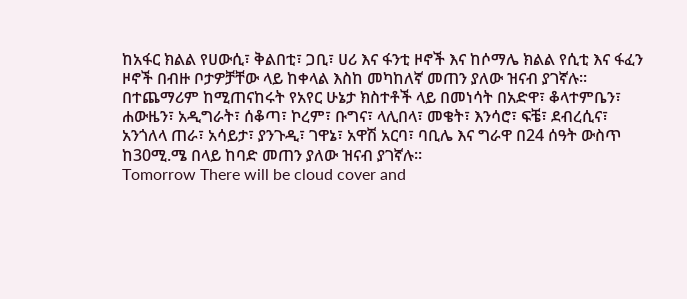ከአፋር ክልል የሀውሲ፣ ቅልበቲ፣ ጋቢ፣ ሀሪ እና ፋንቲ ዞኖች እና ከሶማሌ ክልል የሲቲ እና ፋፈን ዞኖች በብዙ ቦታዎቻቸው ላይ ከቀላል እስከ መካከለኛ መጠን ያለው ዝናብ ያገኛሉ፡፡ በተጨማሪም ከሚጠናከሩት የአየር ሁኔታ ክስተቶች ላይ በመነሳት በአድዋ፣ ቆላተምቤን፣ ሐውዜን፣ አዲግራት፣ ሰቆጣ፣ ኮረም፣ ቡግና፣ ላሊበላ፣ መቄት፣ እንሳሮ፣ ፍቼ፣ ደብረሲና፣ አንጎለላ ጠራ፣ አሳይታ፣ ያንጉዲ፣ ገዋኔ፣ አዋሽ አርባ፣ ባቢሌ እና ግራዋ በ24 ሰዓት ውስጥ ከ30ሚ.ሜ በላይ ከባድ መጠን ያለው ዝናብ ያገኛሉ፡፡
Tomorrow There will be cloud cover and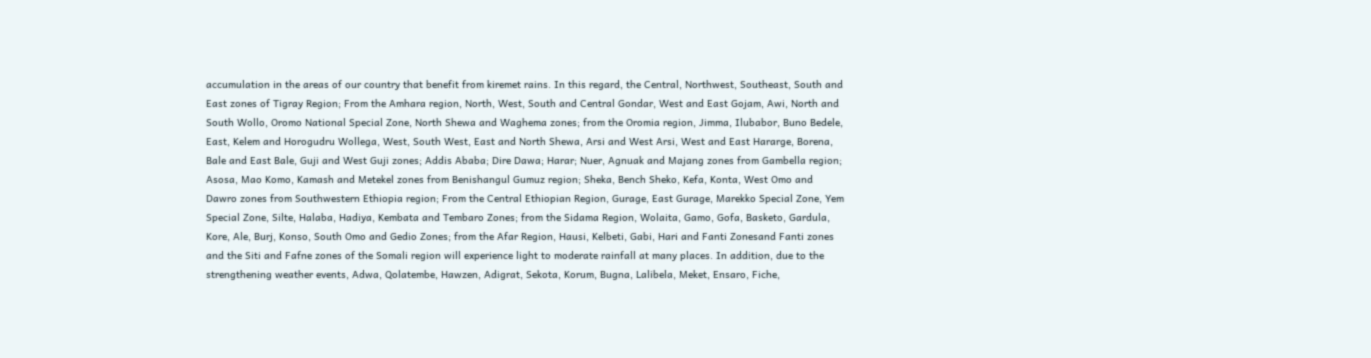accumulation in the areas of our country that benefit from kiremet rains. In this regard, the Central, Northwest, Southeast, South and East zones of Tigray Region; From the Amhara region, North, West, South and Central Gondar, West and East Gojam, Awi, North and South Wollo, Oromo National Special Zone, North Shewa and Waghema zones; from the Oromia region, Jimma, Ilubabor, Buno Bedele, East, Kelem and Horogudru Wollega, West, South West, East and North Shewa, Arsi and West Arsi, West and East Hararge, Borena, Bale and East Bale, Guji and West Guji zones; Addis Ababa; Dire Dawa; Harar; Nuer, Agnuak and Majang zones from Gambella region; Asosa, Mao Komo, Kamash and Metekel zones from Benishangul Gumuz region; Sheka, Bench Sheko, Kefa, Konta, West Omo and Dawro zones from Southwestern Ethiopia region; From the Central Ethiopian Region, Gurage, East Gurage, Marekko Special Zone, Yem Special Zone, Silte, Halaba, Hadiya, Kembata and Tembaro Zones; from the Sidama Region, Wolaita, Gamo, Gofa, Basketo, Gardula, Kore, Ale, Burj, Konso, South Omo and Gedio Zones; from the Afar Region, Hausi, Kelbeti, Gabi, Hari and Fanti Zonesand Fanti zones and the Siti and Fafne zones of the Somali region will experience light to moderate rainfall at many places. In addition, due to the strengthening weather events, Adwa, Qolatembe, Hawzen, Adigrat, Sekota, Korum, Bugna, Lalibela, Meket, Ensaro, Fiche,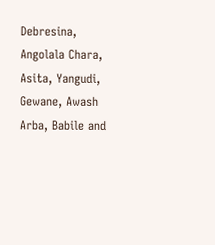Debresina, Angolala Chara, Asita, Yangudi, Gewane, Awash Arba, Babile and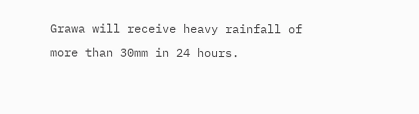Grawa will receive heavy rainfall of more than 30mm in 24 hours.